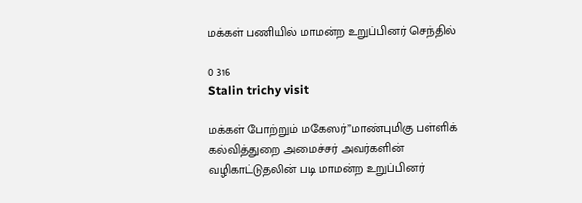மக்கள் பணியில் மாமன்ற உறுப்பினர் செந்தில்

0 316
Stalin trichy visit

மக்கள் போற்றும் மகேஸர்”மாண்புமிகு பள்ளிக் கல்வித்துறை அமைச்சர் அவர்களின் வழிகாட்டுதலின் படி மாமன்ற உறுப்பினர்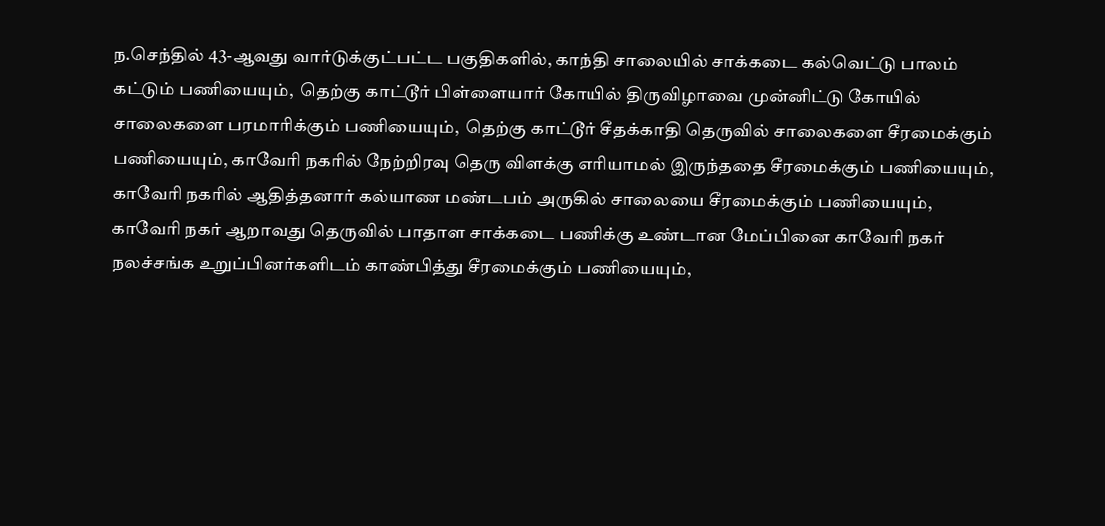ந.செந்தில் 43-ஆவது வார்டுக்குட்பட்ட பகுதிகளில், காந்தி சாலையில் சாக்கடை கல்வெட்டு பாலம் கட்டும் பணியையும்,  தெற்கு காட்டூர் பிள்ளையார் கோயில் திருவிழாவை முன்னிட்டு கோயில் சாலைகளை பரமாரிக்கும் பணியையும்,  தெற்கு காட்டூர் சீதக்காதி தெருவில் சாலைகளை சீரமைக்கும் பணியையும், காவேரி நகரில் நேற்றிரவு தெரு விளக்கு எரியாமல் இருந்ததை சீரமைக்கும் பணியையும்,  காவேரி நகரில் ஆதித்தனார் கல்யாண மண்டபம் அருகில் சாலையை சீரமைக்கும் பணியையும்,  காவேரி நகர் ஆறாவது தெருவில் பாதாள சாக்கடை பணிக்கு உண்டான மேப்பினை காவேரி நகர் நலச்சங்க உறுப்பினர்களிடம் காண்பித்து சீரமைக்கும் பணியையும்,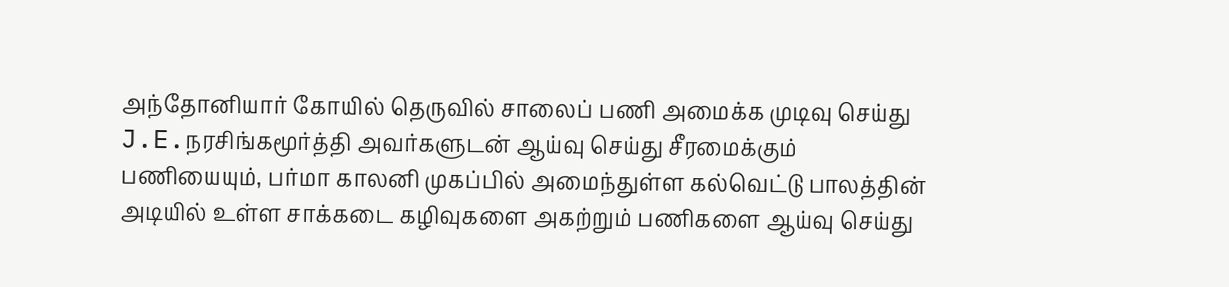அந்தோனியார் கோயில் தெருவில் சாலைப் பணி அமைக்க முடிவு செய்து J.E.நரசிங்கமூர்த்தி அவர்களுடன் ஆய்வு செய்து சீரமைக்கும் பணியையும், பர்மா காலனி முகப்பில் அமைந்துள்ள கல்வெட்டு பாலத்தின் அடியில் உள்ள சாக்கடை கழிவுகளை அகற்றும் பணிகளை ஆய்வு செய்து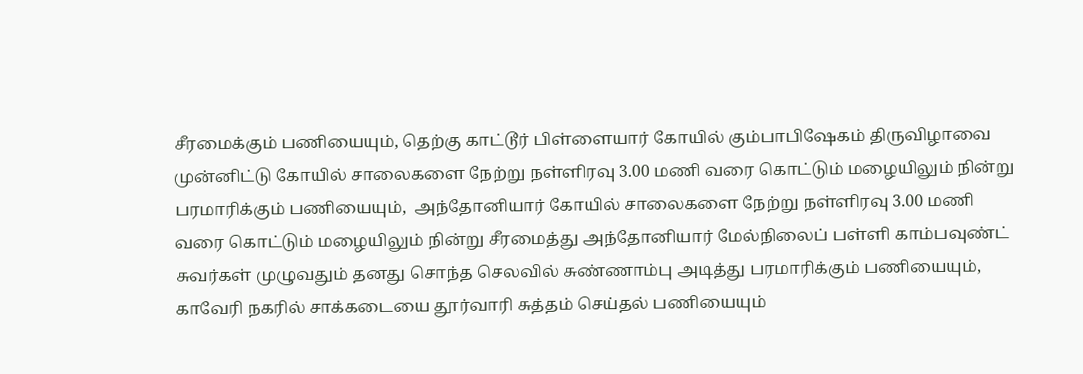சீரமைக்கும் பணியையும், தெற்கு காட்டூர் பிள்ளையார் கோயில் கும்பாபிஷேகம் திருவிழாவை முன்னிட்டு கோயில் சாலைகளை நேற்று நள்ளிரவு 3.00 மணி வரை கொட்டும் மழையிலும் நின்று பரமாரிக்கும் பணியையும்,  அந்தோனியார் கோயில் சாலைகளை நேற்று நள்ளிரவு 3.00 மணி வரை கொட்டும் மழையிலும் நின்று சீரமைத்து அந்தோனியார் மேல்நிலைப் பள்ளி காம்பவுண்ட் சுவர்கள் முழுவதும் தனது சொந்த செலவில் சுண்ணாம்பு அடித்து பரமாரிக்கும் பணியையும், காவேரி நகரில் சாக்கடையை தூர்வாரி சுத்தம் செய்தல் பணியையும்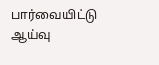பார்வையிட்டு ஆய்வு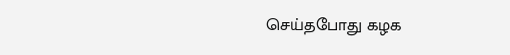செய்தபோது கழக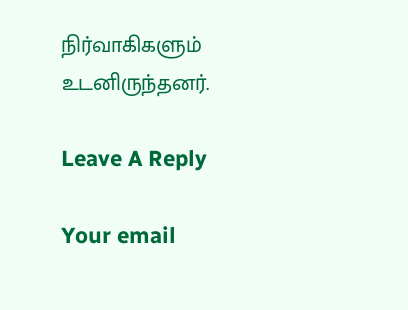நிர்வாகிகளும் உடனிருந்தனர்.

Leave A Reply

Your email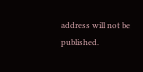address will not be published.